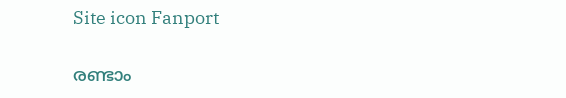Site icon Fanport

രണ്ടാം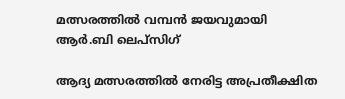മത്സരത്തിൽ വമ്പൻ ജയവുമായി ആർ.ബി ലെപ്സിഗ്

ആദ്യ മത്സരത്തിൽ നേരിട്ട അപ്രതീക്ഷിത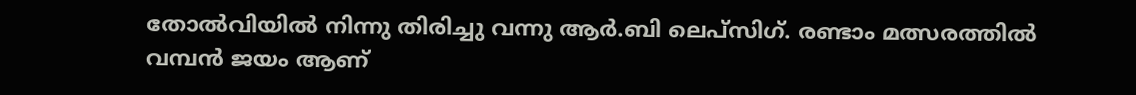തോൽവിയിൽ നിന്നു തിരിച്ചു വന്നു ആർ.ബി ലെപ്സിഗ്. രണ്ടാം മത്സരത്തിൽ വമ്പൻ ജയം ആണ്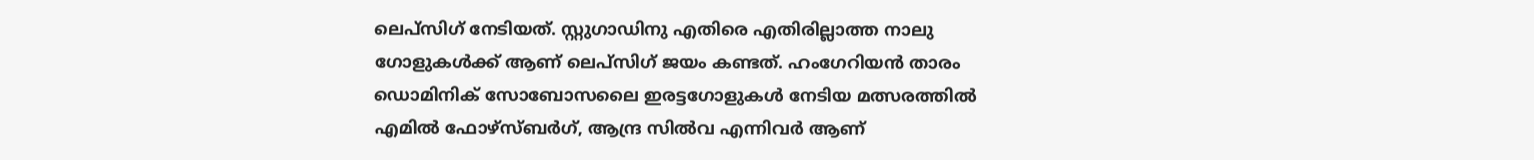ലെപ്സിഗ് നേടിയത്. സ്റ്റുഗാഡിനു എതിരെ എതിരില്ലാത്ത നാലു ഗോളുകൾക്ക് ആണ് ലെപ്സിഗ് ജയം കണ്ടത്. ഹംഗേറിയൻ താരം ഡൊമിനിക് സോബോസലൈ ഇരട്ടഗോളുകൾ നേടിയ മത്സരത്തിൽ എമിൽ ഫോഴ്സ്ബർഗ്, ആന്ദ്ര സിൽവ എന്നിവർ ആണ്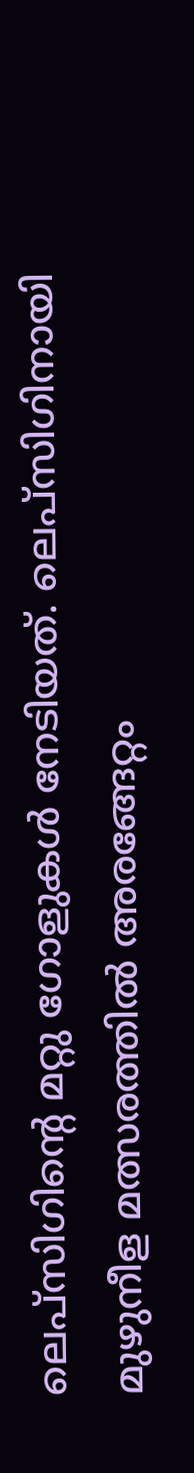ലെപ്സിഗിന്റെ മറ്റു ഗോളുകൾ നേടിയത്. ലെപ്സിഗിനായി മുഴുനീള മത്സരത്തിൽ അരങ്ങേറ്റം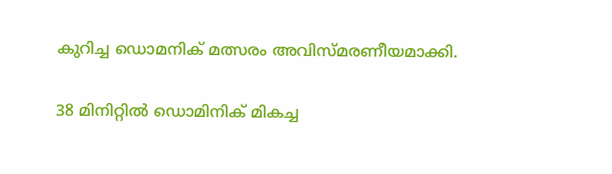കുറിച്ച ഡൊമനിക് മത്സരം അവിസ്മരണീയമാക്കി.

38 മിനിറ്റിൽ ഡൊമിനിക് മികച്ച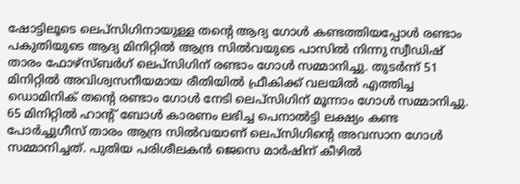ഷോട്ടിലൂടെ ലെപ്സിഗിനായുള്ള തന്റെ ആദ്യ ഗോൾ കണ്ടത്തിയപ്പോൾ രണ്ടാം പകുതിയുടെ ആദ്യ മിനിറ്റിൽ ആന്ദ്ര സിൽവയുടെ പാസിൽ നിന്നു സ്വീഡിഷ് താരം ഫോഴ്സ്ബർഗ് ലെപ്സിഗിന് രണ്ടാം ഗോൾ സമ്മാനിച്ചു. തുടർന്ന് 51 മിനിറ്റിൽ അവിശ്വസനീയമായ രീതിയിൽ ഫ്രീകിക്ക് വലയിൽ എത്തിച്ച ഡൊമിനിക് തന്റെ രണ്ടാം ഗോൾ നേടി ലെപ്സിഗിന് മൂന്നാം ഗോൾ സമ്മാനിച്ചു. 65 മിനിറ്റിൽ ഹാന്റ് ബോൾ കാരണം ലഭിച്ച പെനാൽട്ടി ലക്ഷ്യം കണ്ട പോർച്ചുഗീസ് താരം ആന്ദ്ര സിൽവയാണ് ലെപ്സിഗിന്റെ അവസാന ഗോൾ സമ്മാനിച്ചത്. പുതിയ പരിശീലകൻ ജെസെ മാർഷിന് കീഴിൽ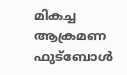മികച്ച ആക്രമണ ഫുട്‌ബോൾ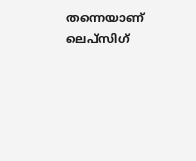തന്നെയാണ് ലെപ്സിഗ്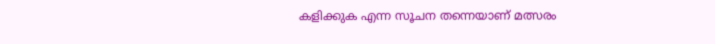കളിക്കുക എന്ന സൂചന തന്നെയാണ് മത്സരം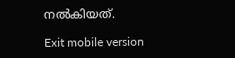നൽകിയത്.

Exit mobile version